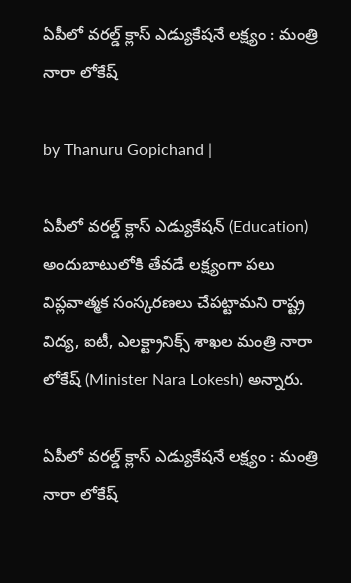ఏపీలో వరల్డ్ క్లాస్ ఎడ్యుకేషనే లక్ష్యం : మంత్రి నారా లోకేష్

by Thanuru Gopichand |

ఏపీలో వరల్డ్ క్లాస్ ఎడ్యుకేషన్ (Education) అందుబాటులోకి తేవడే లక్ష్యంగా పలు విప్లవాత్మక సంస్కరణలు చేపట్టామని రాష్ట్ర విద్య, ఐటీ, ఎలక్ట్రానిక్స్ శాఖల మంత్రి నారా లోకేష్ (Minister Nara Lokesh) అన్నారు.

ఏపీలో వరల్డ్ క్లాస్ ఎడ్యుకేషనే లక్ష్యం : మంత్రి నారా లోకేష్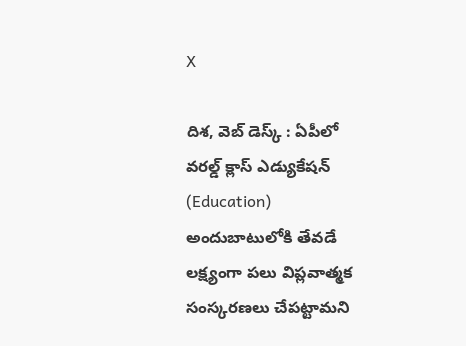X

దిశ, వెబ్ డెస్క్ : ఏపీలో వరల్డ్ క్లాస్ ఎడ్యుకేషన్ (Education) అందుబాటులోకి తేవడే లక్ష్యంగా పలు విప్లవాత్మక సంస్కరణలు చేపట్టామని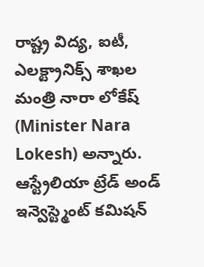రాష్ట్ర విద్య, ఐటీ, ఎలక్ట్రానిక్స్ శాఖల మంత్రి నారా లోకేష్ (Minister Nara Lokesh) అన్నారు. ఆస్ట్రేలియా ట్రేడ్ అండ్ ఇన్వెస్ట్మెంట్ కమిషన్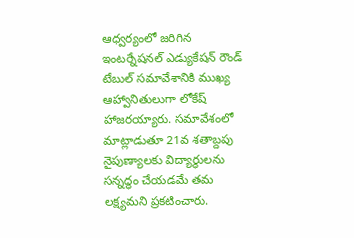ఆధ్వర్యంలో జరిగిన ఇంటర్నేషనల్ ఎడ్యుకేషన్ రౌండ్ టేబుల్ సమావేశానికి ముఖ్య ఆహ్వానితులుగా లోకేష్ హాజరయ్యారు. సమావేశంలో మాట్లాడుతూ 21వ శతాబ్దపు నైపుణ్యాలకు విద్యార్థులను సన్నద్ధం చేయడమే తమ లక్ష్యమని ప్రకటించారు.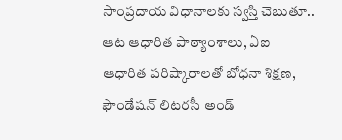సాంప్రదాయ విధానాలకు స్వస్తి చెబుతూ.. ఆట ఆధారిత పాఠ్యాంశాలు, ఏఐ ఆధారిత పరిష్కారాలతో బోధనా శిక్షణ, ఫౌండేషన్ లిటరసీ అండ్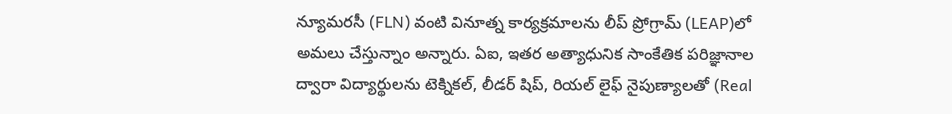న్యూమరసీ (FLN) వంటి వినూత్న కార్యక్రమాలను లీప్ ప్రోగ్రామ్ (LEAP)లో అమలు చేస్తున్నాం అన్నారు. ఏఐ, ఇతర అత్యాధునిక సాంకేతిక పరిజ్ఞానాల ద్వారా విద్యార్థులను టెక్నికల్, లీడర్ షిప్, రియల్ లైఫ్ నైపుణ్యాలతో (Real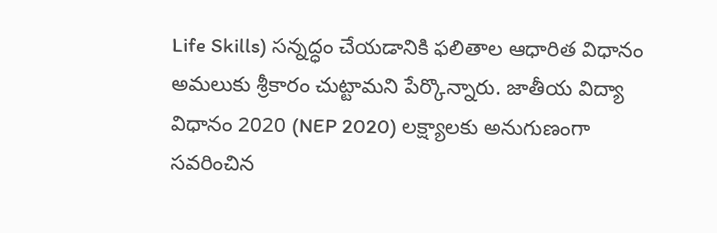Life Skills) సన్నద్ధం చేయడానికి ఫలితాల ఆధారిత విధానం అమలుకు శ్రీకారం చుట్టామని పేర్కొన్నారు. జాతీయ విద్యా విధానం 2020 (NEP 2020) లక్ష్యాలకు అనుగుణంగా సవరించిన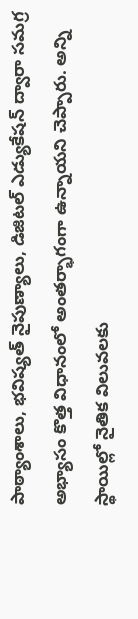పాఠ్యాంశాలు, భవిష్యత్ నైపుణ్యాలు, డిజిటల్ ఎడ్యుకేషన్ ద్వారా సమగ్ర అభ్యాసం కొత్త విధానంలో అంతర్భాగంగా ఉన్నాయని చెప్పారు. అన్ని స్థాయిల్లో నైతిక విలువలకు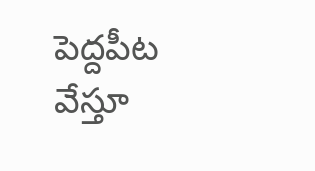పెద్దపీట వేస్తూ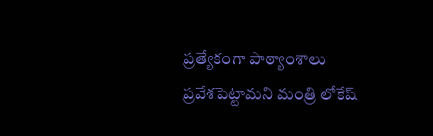ప్రత్యేకంగా పాఠ్యాంశాలు ప్రవేశపెట్టామని మంత్రి లోకేష్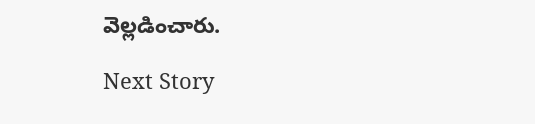వెల్లడించారు.

Next Story